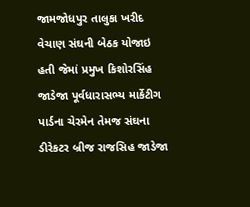જામજોધપુર તાલુકા ખરીદ વેચાણ સંઘની બેઠક યોજાઇ હતી જેમાં પ્રમુખ કિશોરસિંહ જાડેજા પૂર્વધારાસભ્ય માર્કેટીગ પાર્ડના ચેરમેન તેમજ સંઘના ડીરેકટર બ્રીજ રાજસિહ જાડેજા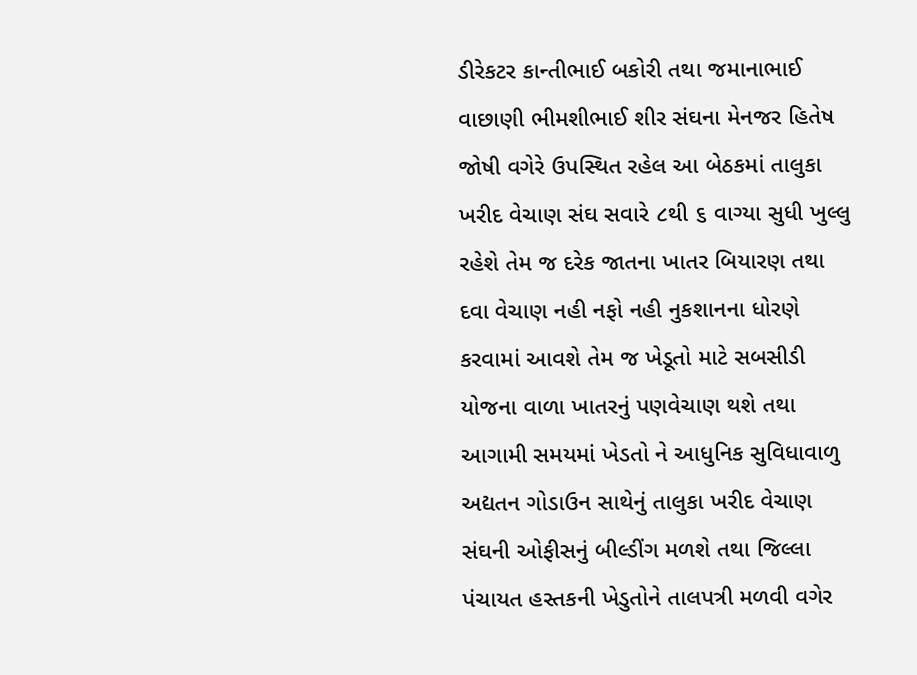ડીરેકટર કાન્તીભાઈ બકોરી તથા જમાનાભાઈ વાછાણી ભીમશીભાઈ શીર સંઘના મેનજર હિતેષ જોષી વગેરે ઉપસ્થિત રહેલ આ બેઠકમાં તાલુકા ખરીદ વેચાણ સંઘ સવારે ૮થી ૬ વાગ્યા સુધી ખુલ્લુ રહેશે તેમ જ દરેક જાતના ખાતર બિયારણ તથા દવા વેચાણ નહી નફો નહી નુકશાનના ધોરણે કરવામાં આવશે તેમ જ ખેડૂતો માટે સબસીડી યોજના વાળા ખાતરનું પણવેચાણ થશે તથા આગામી સમયમાં ખેડતો ને આધુનિક સુવિધાવાળુ અદ્યતન ગોડાઉન સાથેનું તાલુકા ખરીદ વેચાણ સંઘની ઓફીસનું બીલ્ડીંગ મળશે તથા જિલ્લા પંચાયત હસ્તકની ખેડુતોને તાલપત્રી મળવી વગેર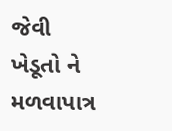જેવી ખેડૂતો ને મળવાપાત્ર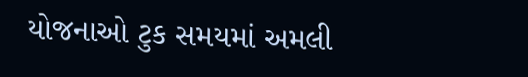યોજનાઓ ટુક સમયમાં અમલી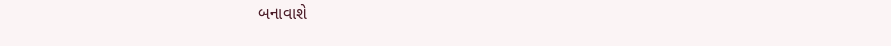બનાવાશે